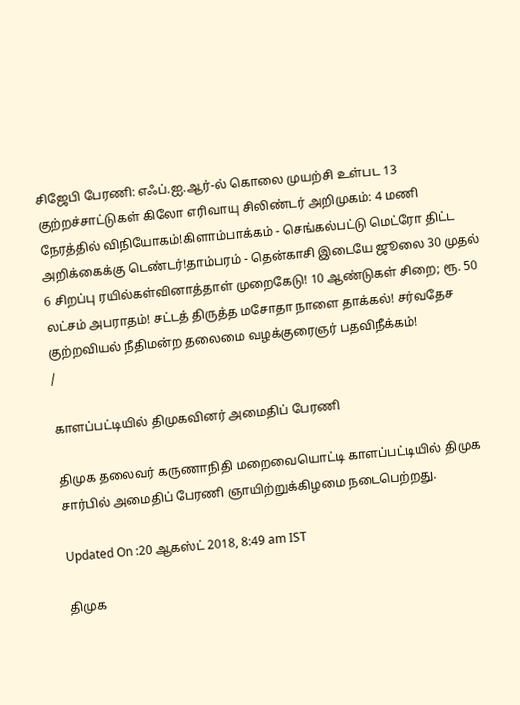சிஜேபி பேரணி: எஃப்.ஐ.ஆர்-ல் கொலை முயற்சி உள்பட 13 குற்றச்சாட்டுகள் கிலோ எரிவாயு சிலிண்டர் அறிமுகம்: 4 மணி நேரத்தில் விநியோகம்!கிளாம்பாக்கம் - செங்கல்பட்டு மெட்ரோ திட்ட அறிக்கைக்கு டெண்டர்!தாம்பரம் - தென்காசி இடையே ஜூலை 30 முதல் 6 சிறப்பு ரயில்கள்வினாத்தாள் முறைகேடு! 10 ஆண்டுகள் சிறை; ரூ. 50 லட்சம் அபராதம்! சட்டத் திருத்த மசோதா நாளை தாக்கல்! சர்வதேச குற்றவியல் நீதிமன்ற தலைமை வழக்குரைஞர் பதவிநீக்கம்!
/

காளப்பட்டியில் திமுகவினர் அமைதிப் பேரணி

திமுக தலைவர் கருணாநிதி மறைவையொட்டி காளப்பட்டியில் திமுக சார்பில் அமைதிப் பேரணி ஞாயிற்றுக்கிழமை நடைபெற்றது.

Updated On :20 ஆகஸ்ட் 2018, 8:49 am IST

திமுக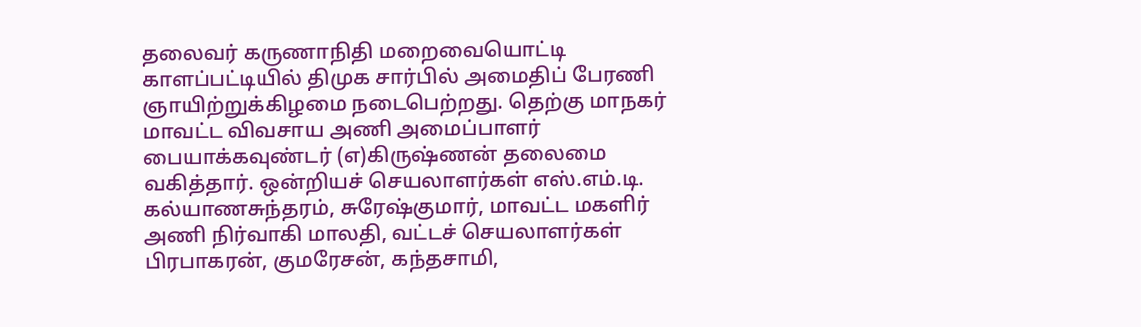தலைவர் கருணாநிதி மறைவையொட்டி காளப்பட்டியில் திமுக சார்பில் அமைதிப் பேரணி ஞாயிற்றுக்கிழமை நடைபெற்றது. தெற்கு மாநகர் மாவட்ட விவசாய அணி அமைப்பாளர் பையாக்கவுண்டர் (எ)கிருஷ்ணன் தலைமை வகித்தார். ஒன்றியச் செயலாளர்கள் எஸ்.எம்.டி. கல்யாணசுந்தரம், சுரேஷ்குமார், மாவட்ட மகளிர் அணி நிர்வாகி மாலதி, வட்டச் செயலாளர்கள் பிரபாகரன், குமரேசன், கந்தசாமி,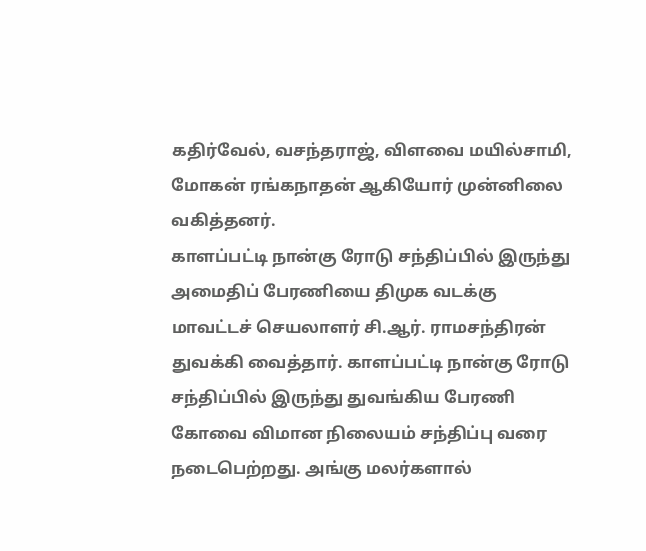கதிர்வேல், வசந்தராஜ், விளவை மயில்சாமி, மோகன் ரங்கநாதன் ஆகியோர் முன்னிலை வகித்தனர்.
காளப்பட்டி நான்கு ரோடு சந்திப்பில் இருந்து அமைதிப் பேரணியை திமுக வடக்கு மாவட்டச் செயலாளர் சி.ஆர். ராமசந்திரன் துவக்கி வைத்தார். காளப்பட்டி நான்கு ரோடு சந்திப்பில் இருந்து துவங்கிய பேரணி கோவை விமான நிலையம் சந்திப்பு வரை நடைபெற்றது. அங்கு மலர்களால்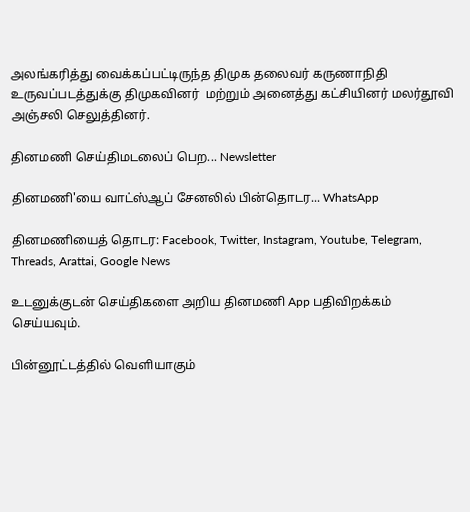அலங்கரித்து வைக்கப்பட்டிருந்த திமுக தலைவர் கருணாநிதி உருவப்படத்துக்கு திமுகவினர்  மற்றும் அனைத்து கட்சியினர் மலர்தூவி அஞ்சலி செலுத்தினர்.

தினமணி செய்திமடலைப் பெற... Newsletter

தினமணி'யை வாட்ஸ்ஆப் சேனலில் பின்தொடர... WhatsApp

தினமணியைத் தொடர: Facebook, Twitter, Instagram, Youtube, Telegram, Threads, Arattai, Google News

உடனுக்குடன் செய்திகளை அறிய தினமணி App பதிவிறக்கம் செய்யவும்.

பின்னூட்டத்தில் வெளியாகும்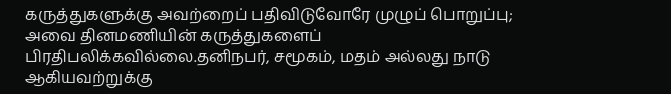கருத்துகளுக்கு அவற்றைப் பதிவிடுவோரே முழுப் பொறுப்பு; அவை தினமணியின் கருத்துகளைப் பிரதிபலிக்கவில்லை.தனிநபர், சமூகம், மதம் அல்லது நாடு ஆகியவற்றுக்கு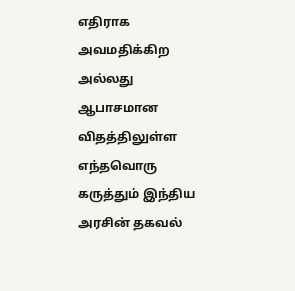எதிராக அவமதிக்கிற அல்லது ஆபாசமான விதத்திலுள்ள எந்தவொரு கருத்தும் இந்திய அரசின் தகவல்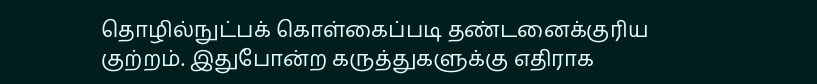தொழில்நுட்பக் கொள்கைப்படி தண்டனைக்குரிய குற்றம். இதுபோன்ற கருத்துகளுக்கு எதிராக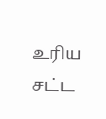உரிய சட்ட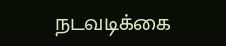நடவடிக்கை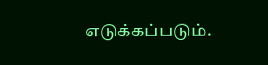எடுக்கப்படும்.